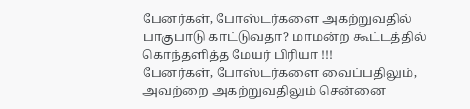பேனர்கள், போஸ்டர்களை அகற்றுவதில் பாகுபாடு காட்டுவதா? மாமன்ற கூட்டத்தில் கொந்தளித்த மேயர் பிரியா !!!
பேனர்கள், போஸ்டர்களை வைப்பதிலும், அவற்றை அகற்றுவதிலும் சென்னை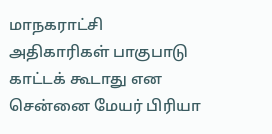மாநகராட்சி அதிகாரிகள் பாகுபாடு காட்டக் கூடாது என சென்னை மேயர் பிரியா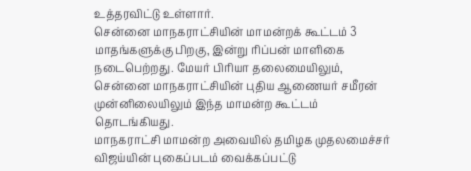உத்தரவிட்டு உள்ளார்.
சென்னை மாநகராட்சியின் மாமன்றக் கூட்டம் 3 மாதங்களுக்கு பிறகு, இன்று ரிப்பன் மாளிகை நடைபெற்றது. மேயர் பிரியா தலைமையிலும், சென்னை மாநகராட்சியின் புதிய ஆணையர் சமீரன் முன்னிலையிலும் இந்த மாமன்ற கூட்டம் தொடங்கியது.
மாநகராட்சி மாமன்ற அவையில் தமிழக முதலமைச்சர் விஜய்யின் புகைப்படம் வைக்கப்பட்டு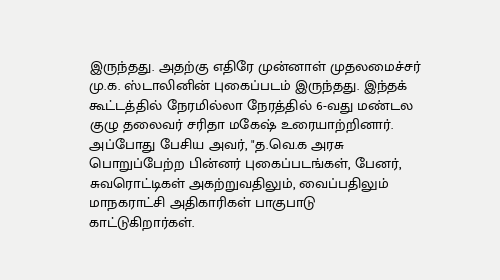இருந்தது. அதற்கு எதிரே முன்னாள் முதலமைச்சர் மு.க. ஸ்டாலினின் புகைப்படம் இருந்தது. இந்தக் கூட்டத்தில் நேரமில்லா நேரத்தில் 6-வது மண்டல குழு தலைவர் சரிதா மகேஷ் உரையாற்றினார்.
அப்போது பேசிய அவர், "த.வெ.க அரசு பொறுப்பேற்ற பின்னர் புகைப்படங்கள், பேனர், சுவரொட்டிகள் அகற்றுவதிலும், வைப்பதிலும் மாநகராட்சி அதிகாரிகள் பாகுபாடு காட்டுகிறார்கள்.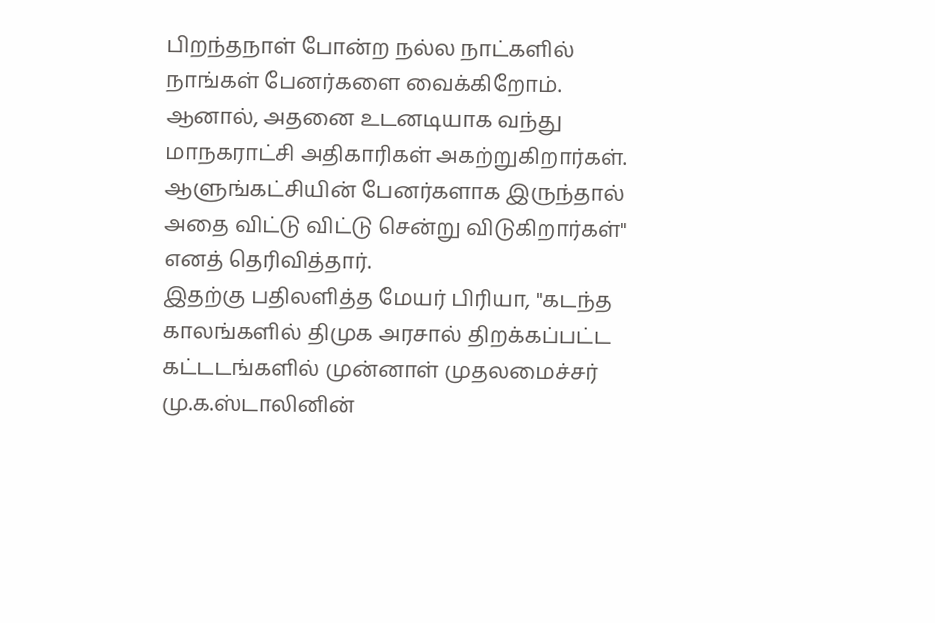பிறந்தநாள் போன்ற நல்ல நாட்களில் நாங்கள் பேனர்களை வைக்கிறோம். ஆனால், அதனை உடனடியாக வந்து மாநகராட்சி அதிகாரிகள் அகற்றுகிறார்கள். ஆளுங்கட்சியின் பேனர்களாக இருந்தால் அதை விட்டு விட்டு சென்று விடுகிறார்கள்" எனத் தெரிவித்தார்.
இதற்கு பதிலளித்த மேயர் பிரியா, "கடந்த காலங்களில் திமுக அரசால் திறக்கப்பட்ட கட்டடங்களில் முன்னாள் முதலமைச்சர் மு.க.ஸ்டாலினின்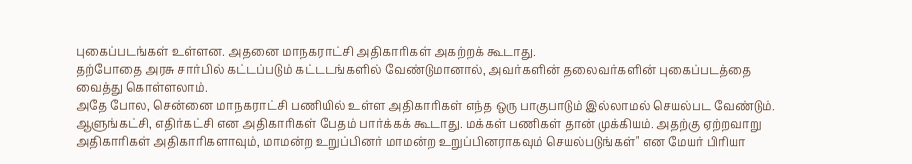புகைப்படங்கள் உள்ளன. அதனை மாநகராட்சி அதிகாரிகள் அகற்றக் கூடாது.
தற்போதை அரசு சார்பில் கட்டப்படும் கட்டடங்களில் வேண்டுமானால், அவர்களின் தலைவர்களின் புகைப்படத்தை வைத்து கொள்ளலாம்.
அதே போல, சென்னை மாநகராட்சி பணியில் உள்ள அதிகாரிகள் எந்த ஒரு பாகுபாடும் இல்லாமல் செயல்பட வேண்டும்.
ஆளுங்கட்சி, எதிர்கட்சி என அதிகாரிகள் பேதம் பார்க்கக் கூடாது. மக்கள் பணிகள் தான் முக்கியம். அதற்கு ஏற்றவாறு அதிகாரிகள் அதிகாரிகளாவும், மாமன்ற உறுப்பினர் மாமன்ற உறுப்பினராகவும் செயல்படுங்கள்" என மேயர் பிரியா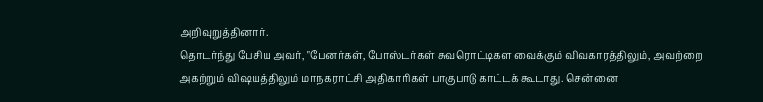அறிவுறுத்தினார்.
தொடர்ந்து பேசிய அவர், "பேனர்கள், போஸ்டர்கள் சுவரொட்டிகள வைக்கும் விவகாரத்திலும், அவற்றை அகற்றும் விஷயத்திலும் மாநகராட்சி அதிகாரிகள் பாகுபாடு காட்டக் கூடாது. சென்னை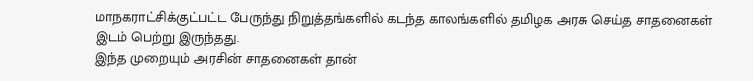மாநகராட்சிக்குட்பட்ட பேருந்து நிறுத்தங்களில் கடந்த காலங்களில் தமிழக அரசு செய்த சாதனைகள் இடம் பெற்று இருந்தது.
இந்த முறையும் அரசின் சாதனைகள் தான்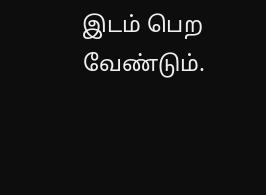இடம் பெற வேண்டும்.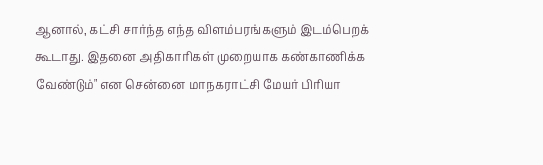ஆனால், கட்சி சார்ந்த எந்த விளம்பரங்களும் இடம்பெறக் கூடாது. இதனை அதிகாரிகள் முறையாக கண்காணிக்க வேண்டும்" என சென்னை மாநகராட்சி மேயர் பிரியா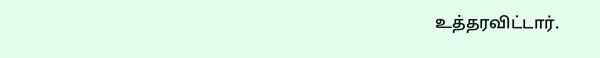உத்தரவிட்டார்.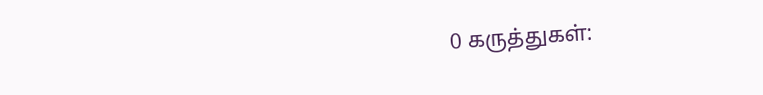0 கருத்துகள்: